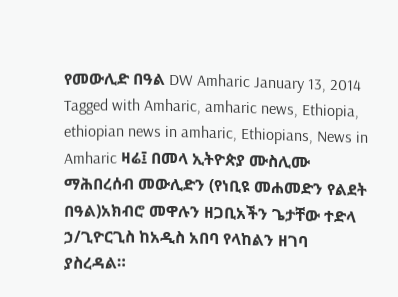የመውሊድ በዓል DW Amharic January 13, 2014 Tagged with Amharic, amharic news, Ethiopia, ethiopian news in amharic, Ethiopians, News in Amharic ዛሬ፤ በመላ ኢትዮጵያ ሙስሊሙ ማሕበረሰብ መውሊድን (የነቢዩ መሐመድን የልደት በዓል)አክብሮ መዋሉን ዘጋቢአችን ጌታቸው ተድላ ኃ/ጊዮርጊስ ከአዲስ አበባ የላከልን ዘገባ ያስረዳል።